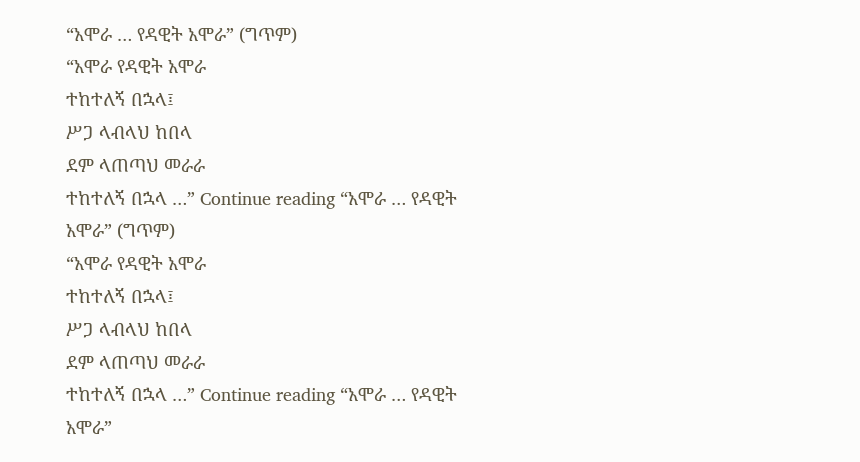“አሞራ … የዳዊት አሞራ” (ግጥም)
“አሞራ የዳዊት አሞራ
ተከተለኝ በኋላ፤
ሥጋ ላብላህ ከበላ
ደም ላጠጣህ መራራ
ተከተለኝ በኋላ …” Continue reading “አሞራ … የዳዊት አሞራ” (ግጥም)
“አሞራ የዳዊት አሞራ
ተከተለኝ በኋላ፤
ሥጋ ላብላህ ከበላ
ደም ላጠጣህ መራራ
ተከተለኝ በኋላ …” Continue reading “አሞራ … የዳዊት አሞራ”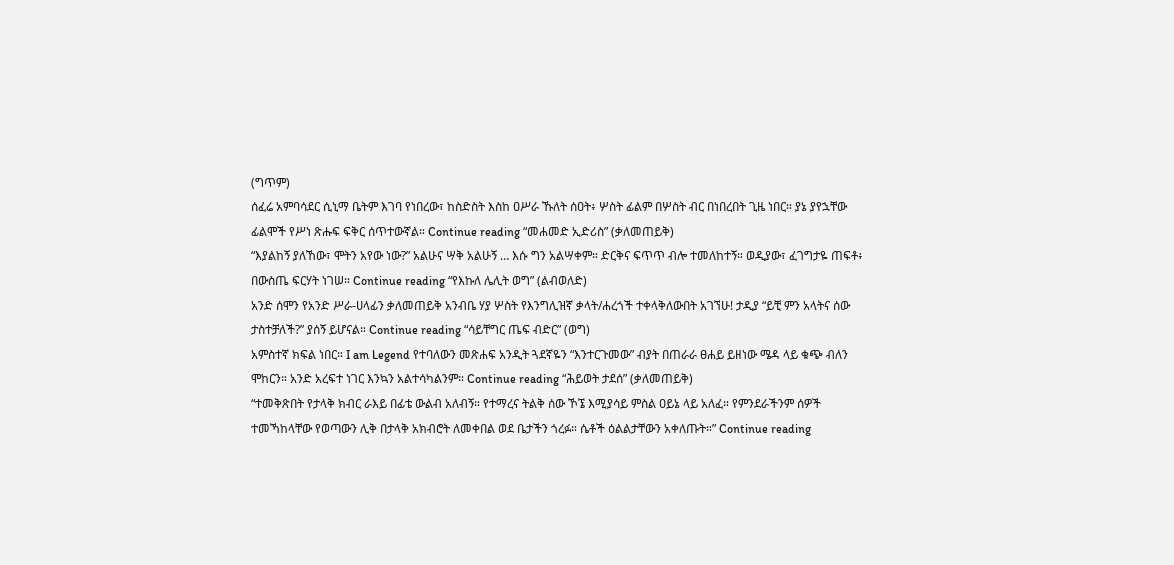(ግጥም)
ሰፈሬ አምባሳደር ሲኒማ ቤትም እገባ የነበረው፣ ከስድስት እስከ ዐሥራ ኹለት ሰዐት፥ ሦስት ፊልም በሦስት ብር በነበረበት ጊዜ ነበር። ያኔ ያየኋቸው ፊልሞች የሥነ ጽሑፍ ፍቅር ሰጥተውኛል። Continue reading “መሐመድ ኢድሪስ” (ቃለመጠይቅ)
“እያልከኝ ያለኸው፣ ሞትን አየው ነው?” አልሁና ሣቅ አልሁኝ … እሱ ግን አልሣቀም። ድርቅና ፍጥጥ ብሎ ተመለከተኝ። ወዲያው፣ ፈገግታዬ ጠፍቶ፥ በውስጤ ፍርሃት ነገሠ። Continue reading “የእኩለ ሌሊት ወግ” (ልብወለድ)
አንድ ሰሞን የአንድ ሥራ-ሀላፊን ቃለመጠይቅ አንብቤ ሃያ ሦስት የእንግሊዝኛ ቃላት/ሐረጎች ተቀላቅለውበት አገኘሁ! ታዲያ “ይቺ ምን አላትና ሰው ታስተቻለች?” ያሰኝ ይሆናል። Continue reading “ሳይቸግር ጤፍ ብድር” (ወግ)
አምስተኛ ክፍል ነበር። I am Legend የተባለውን መጽሐፍ አንዲት ጓደኛዬን “እንተርጉመው” ብያት በጠራራ ፀሐይ ይዘነው ሜዳ ላይ ቁጭ ብለን ሞከርን። አንድ አረፍተ ነገር እንኳን አልተሳካልንም። Continue reading “ሕይወት ታደሰ” (ቃለመጠይቅ)
“ተመቅጽበት የታላቅ ክብር ራእይ በፊቴ ውልብ አለብኝ። የተማረና ትልቅ ሰው ኾኜ እሚያሳይ ምስል ዐይኔ ላይ አለፈ። የምንደራችንም ሰዎች ተመኻከላቸው የወጣውን ሊቅ በታላቅ አክብሮት ለመቀበል ወደ ቤታችን ጎረፉ። ሴቶች ዕልልታቸውን አቀለጡት።” Continue reading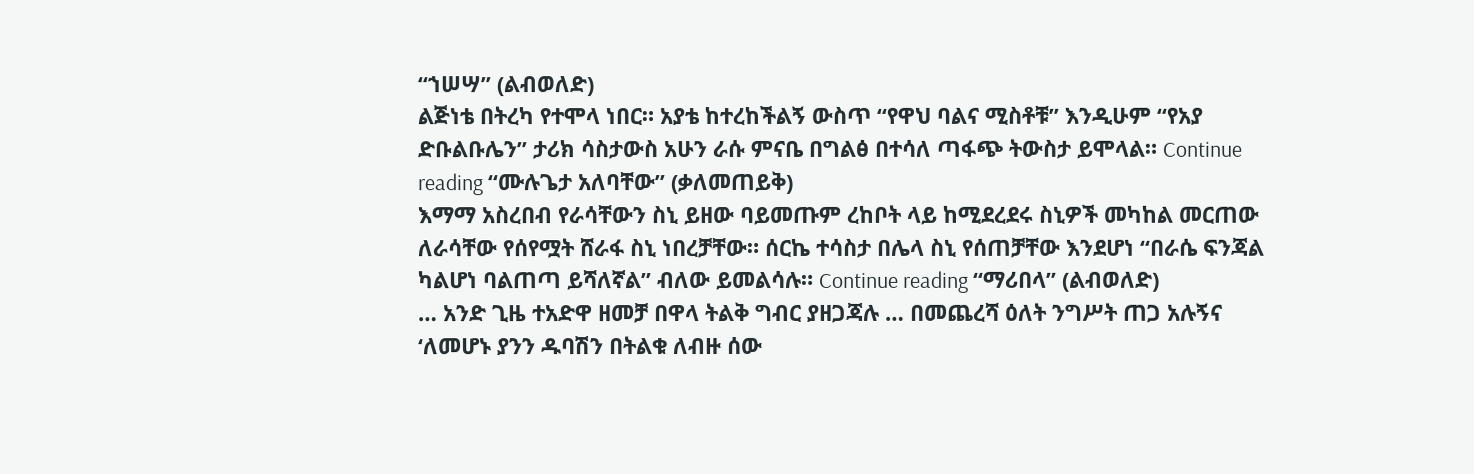“ኀሠሣ” (ልብወለድ)
ልጅነቴ በትረካ የተሞላ ነበር። አያቴ ከተረከችልኝ ውስጥ “የዋህ ባልና ሚስቶቹ” እንዲሁም “የአያ ድቡልቡሌን” ታሪክ ሳስታውስ አሁን ራሱ ምናቤ በግልፅ በተሳለ ጣፋጭ ትውስታ ይሞላል። Continue reading “ሙሉጌታ አለባቸው” (ቃለመጠይቅ)
እማማ አስረበብ የራሳቸውን ስኒ ይዘው ባይመጡም ረከቦት ላይ ከሚደረደሩ ስኒዎች መካከል መርጠው ለራሳቸው የሰየሟት ሸራፋ ስኒ ነበረቻቸው። ሰርኬ ተሳስታ በሌላ ስኒ የሰጠቻቸው እንደሆነ “በራሴ ፍንጃል ካልሆነ ባልጠጣ ይሻለኛል” ብለው ይመልሳሉ። Continue reading “ማሪበላ” (ልብወለድ)
… አንድ ጊዜ ተአድዋ ዘመቻ በዋላ ትልቅ ግብር ያዘጋጃሉ … በመጨረሻ ዕለት ንግሥት ጠጋ አሉኝና ‘ለመሆኑ ያንን ዱባሽን በትልቁ ለብዙ ሰው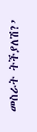መስራት ትችያለሽ?’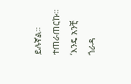ይሉኛል። ተጠራጠርኩ። ‘እንዴ አንቺ ጎራዳ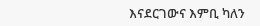እናደርገውና እምቢ ካለን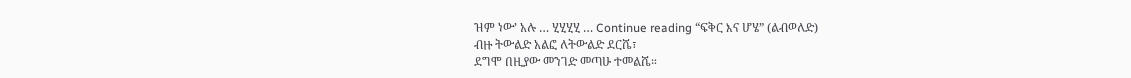ዝም ነው’ አሉ … ሂሂሂሂ … Continue reading “ፍቅር እና ሆሄ” (ልብወለድ)
ብዙ ትውልድ አልፎ ለትውልድ ደርሼ፣
ደግሞ በዚያው መንገድ መጣሁ ተመልሼ።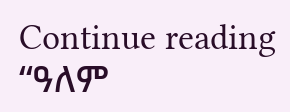Continue reading “ዓለም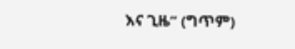እና ጊዜ” (ግጥም)